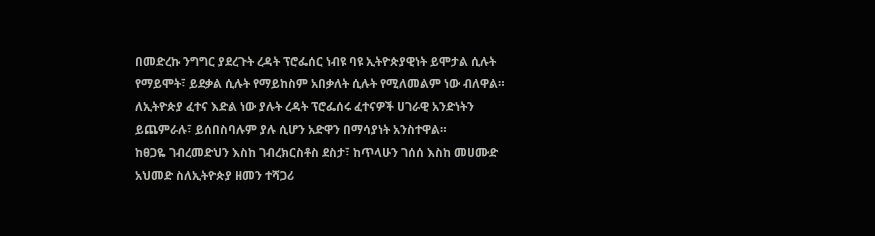በመድረኩ ንግግር ያደረጉት ረዳት ፕሮፌሰር ነብዩ ባዩ ኢትዮጵያዊነት ይሞታል ሲሉት የማይሞት፣ ይደቃል ሲሉት የማይከስም አበቃለት ሲሉት የሚለመልም ነው ብለዋል።
ለኢትዮጵያ ፈተና እድል ነው ያሉት ረዳት ፕሮፌሰሩ ፈተናዎች ሀገራዊ አንድነትን ይጨምራሉ፣ ይሰበስባሉም ያሉ ሲሆን አድዋን በማሳያነት አንስተዋል።
ከፀጋዬ ገብረመድህን እስከ ገብረክርስቶስ ደስታ፣ ከጥላሁን ገሰሰ እስከ መሀሙድ አህመድ ስለኢትዮጵያ ዘመን ተሻጋሪ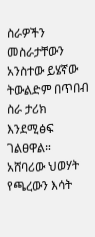ስራዎችን መስራታቸውን አንስተው ይሄኛው ትውልድም በጥበብ ስራ ታሪክ እንደሚፅፍ ገልፀዋል።
አሸባሪው ህወሃት የጫረውን እሳት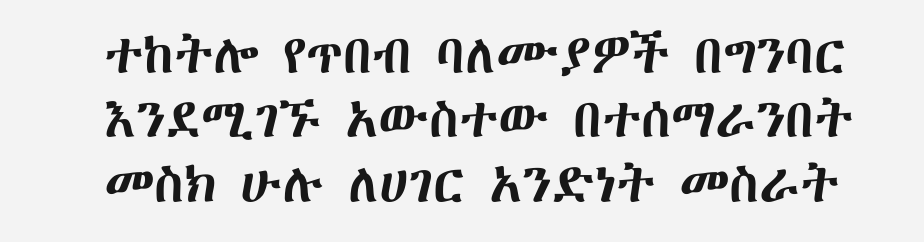ተከትሎ የጥበብ ባለሙያዎች በግንባር እንደሚገኙ አውስተው በተሰማራንበት መስክ ሁሉ ለሀገር አንድነት መስራት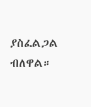ያስፈልጋል ብለዋል።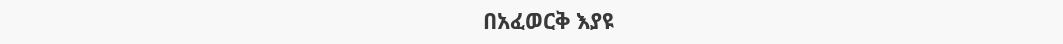በአፈወርቅ እያዩ